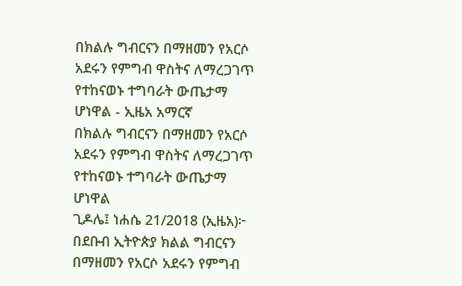በክልሉ ግብርናን በማዘመን የአርሶ አደሩን የምግብ ዋስትና ለማረጋገጥ የተከናወኑ ተግባራት ውጤታማ ሆነዋል - ኢዜአ አማርኛ
በክልሉ ግብርናን በማዘመን የአርሶ አደሩን የምግብ ዋስትና ለማረጋገጥ የተከናወኑ ተግባራት ውጤታማ ሆነዋል
ጊዶሌ፤ ነሐሴ 21/2018 (ኢዜአ)፦ በደቡብ ኢትዮጵያ ክልል ግብርናን በማዘመን የአርሶ አደሩን የምግብ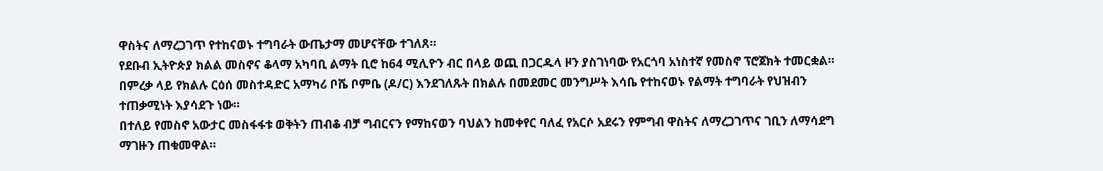ዋስትና ለማረጋገጥ የተከናወኑ ተግባራት ውጤታማ መሆናቸው ተገለጸ።
የደቡብ ኢትዮጵያ ክልል መስኖና ቆላማ አካባቢ ልማት ቢሮ ከ64 ሚሊዮን ብር በላይ ወጪ በጋርዱላ ዞን ያስገነባው የአርጎባ አነስተኛ የመስኖ ፕሮጀክት ተመርቋል።
በምረቃ ላይ የክልሉ ርዕሰ መስተዳድር አማካሪ ቦሼ ቦምቤ (ዶ/ር) እንደገለጹት በክልሉ በመደመር መንግሥት እሳቤ የተከናወኑ የልማት ተግባራት የህዝብን ተጠቃሚነት እያሳደጉ ነው።
በተለይ የመስኖ አውታር መስፋፋቱ ወቅትን ጠብቆ ብቻ ግብርናን የማከናወን ባህልን ከመቀየር ባለፈ የአርሶ አደሩን የምግብ ዋስትና ለማረጋገጥና ገቢን ለማሳደግ ማገዙን ጠቁመዋል።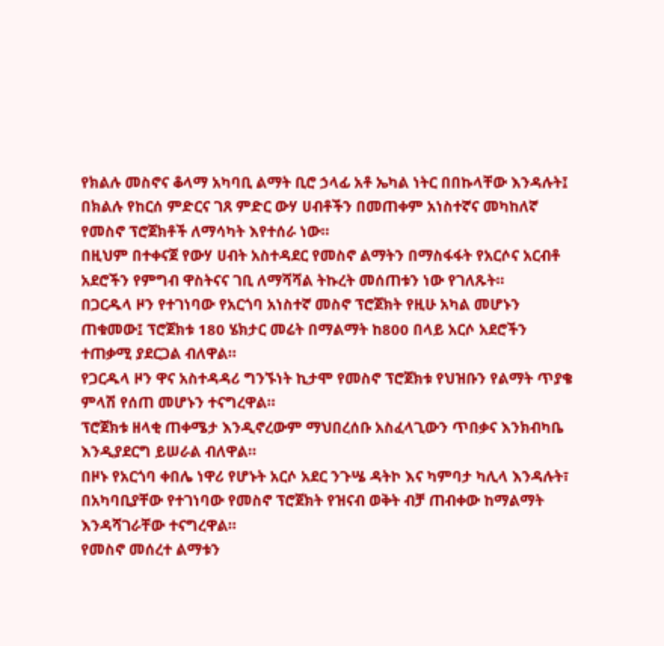የክልሉ መስኖና ቆላማ አካባቢ ልማት ቢሮ ኃላፊ አቶ ኤካል ነትር በበኩላቸው እንዳሉት፤ በክልሉ የከርሰ ምድርና ገጸ ምድር ውሃ ሀብቶችን በመጠቀም አነስተኛና መካከለኛ የመስኖ ፕሮጀክቶች ለማሳካት እየተሰራ ነው።
በዚህም በተቀናጀ የውሃ ሀብት አስተዳደር የመስኖ ልማትን በማስፋፋት የአርሶና አርብቶ አደሮችን የምግብ ዋስትናና ገቢ ለማሻሻል ትኩረት መሰጠቱን ነው የገለጹት።
በጋርዱላ ዞን የተገነባው የአርጎባ አነስተኛ መስኖ ፕሮጀክት የዚሁ አካል መሆኑን ጠቁመው፤ ፕሮጀክቱ 180 ሄክታር መሬት በማልማት ከ800 በላይ አርሶ አደሮችን ተጠቃሚ ያደርጋል ብለዋል።
የጋርዱላ ዞን ዋና አስተዳዳሪ ግንኙነት ኪታሞ የመስኖ ፕሮጀክቱ የህዝቡን የልማት ጥያቄ ምላሽ የሰጠ መሆኑን ተናግረዋል።
ፕሮጀክቱ ዘላቂ ጠቀሜታ እንዲኖረውም ማህበረሰቡ አስፈላጊውን ጥበቃና እንክብካቤ እንዲያደርግ ይሠራል ብለዋል።
በዞኑ የአርጎባ ቀበሌ ነዋሪ የሆኑት አርሶ አደር ንጉሤ ዳትኮ እና ካምባታ ካሊላ እንዳሉት፣ በአካባቢያቸው የተገነባው የመስኖ ፕሮጀክት የዝናብ ወቅት ብቻ ጠብቀው ከማልማት እንዳሻገራቸው ተናግረዋል።
የመስኖ መሰረተ ልማቱን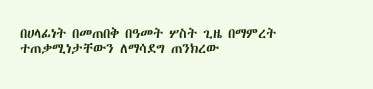በሀላፊነት በመጠበቅ በዓመት ሦስት ጊዜ በማምረት ተጠቃሚነታቸውን ለማሳደግ ጠንክረው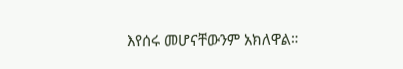እየሰሩ መሆናቸውንም አክለዋል።